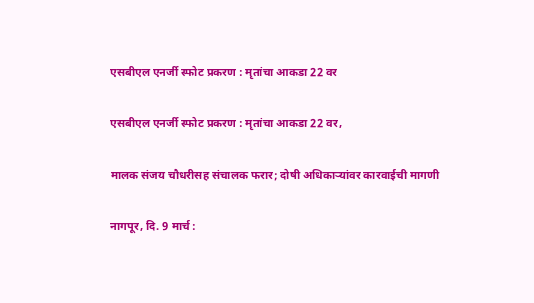एसबीएल एनर्जी स्फोट प्रकरण : मृतांचा आकडा 22 वर

एसबीएल एनर्जी स्फोट प्रकरण : मृतांचा आकडा 22 वर,

मालक संजय चौधरीसह संचालक फरार; दोषी अधिकाऱ्यांवर कारवाईची मागणी

नागपूर, दि. 9 मार्च :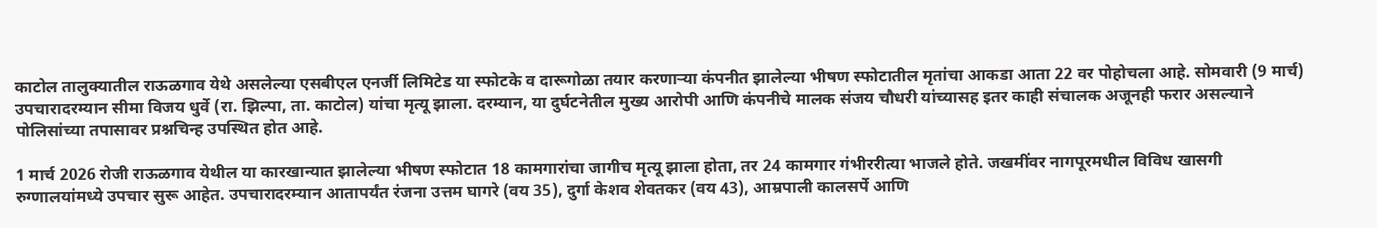काटोल तालुक्यातील राऊळगाव येथे असलेल्या एसबीएल एनर्जी लिमिटेड या स्फोटके व दारूगोळा तयार करणाऱ्या कंपनीत झालेल्या भीषण स्फोटातील मृतांचा आकडा आता 22 वर पोहोचला आहे. सोमवारी (9 मार्च) उपचारादरम्यान सीमा विजय धुर्वे (रा. झिल्पा, ता. काटोल) यांचा मृत्यू झाला. दरम्यान, या दुर्घटनेतील मुख्य आरोपी आणि कंपनीचे मालक संजय चौधरी यांच्यासह इतर काही संचालक अजूनही फरार असल्याने पोलिसांच्या तपासावर प्रश्नचिन्ह उपस्थित होत आहे.

1 मार्च 2026 रोजी राऊळगाव येथील या कारखान्यात झालेल्या भीषण स्फोटात 18 कामगारांचा जागीच मृत्यू झाला होता, तर 24 कामगार गंभीररीत्या भाजले होते. जखमींवर नागपूरमधील विविध खासगी रुग्णालयांमध्ये उपचार सुरू आहेत. उपचारादरम्यान आतापर्यंत रंजना उत्तम घागरे (वय 35), दुर्गा केशव शेवतकर (वय 43), आम्रपाली कालसर्पे आणि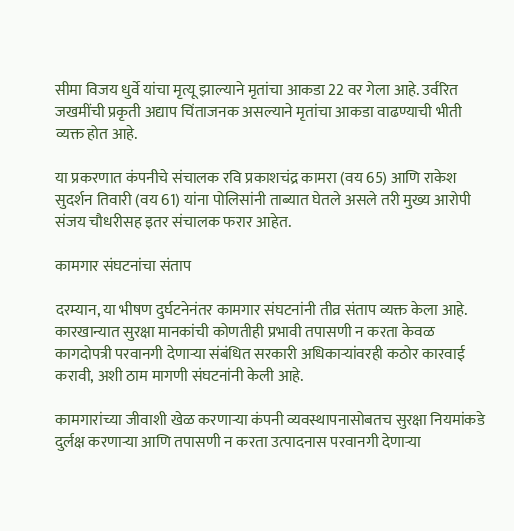सीमा विजय धुर्वे यांचा मृत्यू झाल्याने मृतांचा आकडा 22 वर गेला आहे. उर्वरित जखमींची प्रकृती अद्याप चिंताजनक असल्याने मृतांचा आकडा वाढण्याची भीती व्यक्त होत आहे.

या प्रकरणात कंपनीचे संचालक रवि प्रकाशचंद्र कामरा (वय 65) आणि राकेश सुदर्शन तिवारी (वय 61) यांना पोलिसांनी ताब्यात घेतले असले तरी मुख्य आरोपी संजय चौधरीसह इतर संचालक फरार आहेत.

कामगार संघटनांचा संताप

दरम्यान, या भीषण दुर्घटनेनंतर कामगार संघटनांनी तीव्र संताप व्यक्त केला आहे. कारखान्यात सुरक्षा मानकांची कोणतीही प्रभावी तपासणी न करता केवळ कागदोपत्री परवानगी देणाऱ्या संबंधित सरकारी अधिकाऱ्यांवरही कठोर कारवाई करावी, अशी ठाम मागणी संघटनांनी केली आहे.

कामगारांच्या जीवाशी खेळ करणाऱ्या कंपनी व्यवस्थापनासोबतच सुरक्षा नियमांकडे दुर्लक्ष करणाऱ्या आणि तपासणी न करता उत्पादनास परवानगी देणाऱ्या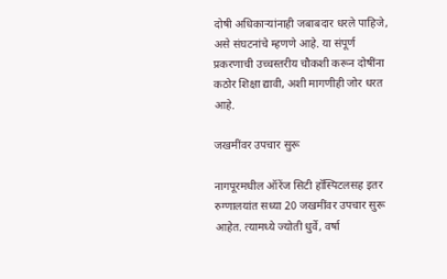दोषी अधिकाऱ्यांनाही जबाबदार धरले पाहिजे, असे संघटनांचे म्हणणे आहे. या संपूर्ण प्रकरणाची उच्चस्तरीय चौकशी करून दोषींना कठोर शिक्षा द्यावी, अशी मागणीही जोर धरत आहे.

जखमींवर उपचार सुरू

नागपूरमधील ऑरेंज सिटी हॉस्पिटलसह इतर रुग्णालयांत सध्या 20 जखमींवर उपचार सुरू आहेत. त्यामध्ये ज्योती धुर्वे, वर्षा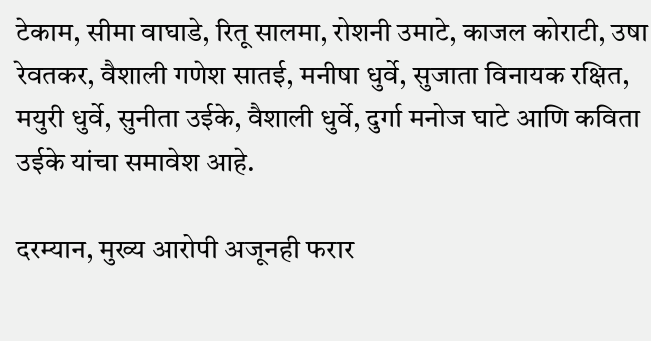टेकाम, सीमा वाघाडे, रितू सालमा, रोशनी उमाटे, काजल कोराटी, उषा रेवतकर, वैशाली गणेश सातई, मनीषा धुर्वे, सुजाता विनायक रक्षित, मयुरी धुर्वे, सुनीता उईके, वैशाली धुर्वे, दुर्गा मनोज घाटे आणि कविता उईके यांचा समावेश आहे.

दरम्यान, मुख्य आरोपी अजूनही फरार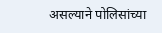असल्याने पोलिसांच्या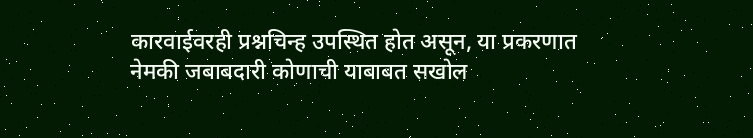कारवाईवरही प्रश्नचिन्ह उपस्थित होत असून, या प्रकरणात नेमकी जबाबदारी कोणाची याबाबत सखोल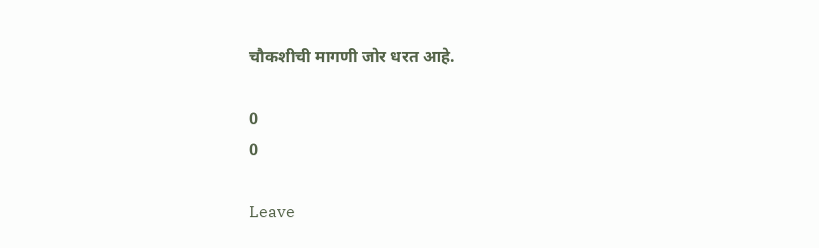चौकशीची मागणी जोर धरत आहे.

0
0

Leave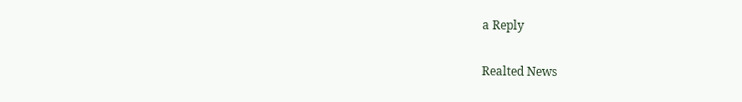a Reply

Realted News